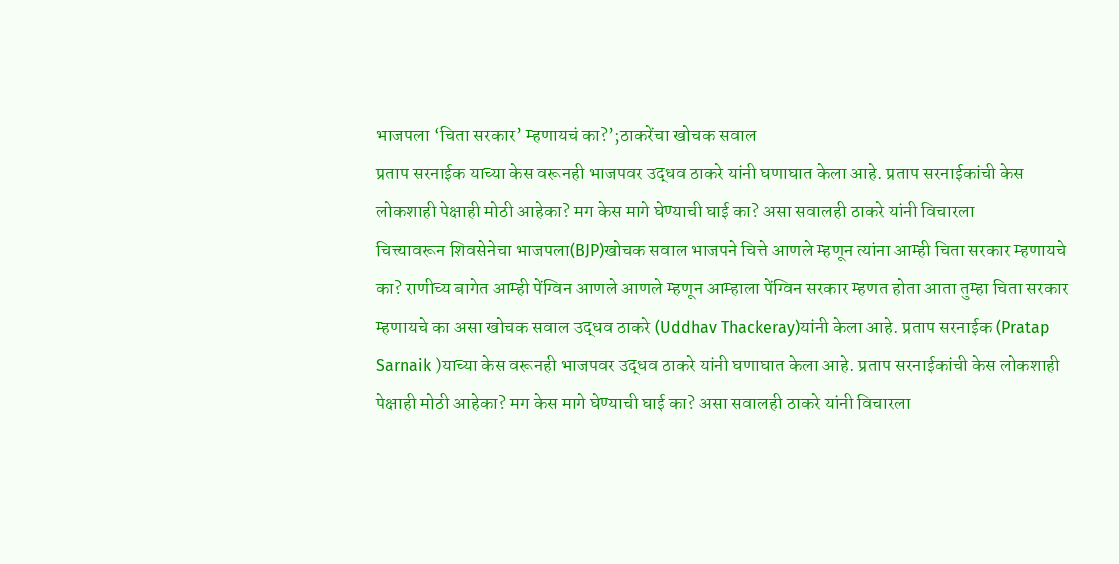भाजपला ‘चिता सरकार’ म्हणायचं का?’;ठाकरेंचा खोचक सवाल
प्रताप सरनाईक याच्या केस वरूनही भाजपवर उद्धव ठाकरे यांनी घणाघात केला आहे. प्रताप सरनाईकांची केस लोकशाही पेक्षाही मोठी आहेका? मग केस मागे घेण्याची घाई का? असा सवालही ठाकरे यांनी विचारला
चित्त्यावरून शिवसेनेचा भाजपला(BJP)खोचक सवाल भाजपने चित्ते आणले म्हणून त्यांना आम्ही चिता सरकार म्हणायचे का? राणीच्य बागेत आम्ही पेंग्विन आणले आणले म्हणून आम्हाला पेंग्विन सरकार म्हणत होता आता तुम्हा चिता सरकार म्हणायचे का असा खोचक सवाल उद्धव ठाकरे (Uddhav Thackeray)यांनी केला आहे. प्रताप सरनाईक (Pratap Sarnaik )याच्या केस वरूनही भाजपवर उद्धव ठाकरे यांनी घणाघात केला आहे. प्रताप सरनाईकांची केस लोकशाही पेक्षाही मोठी आहेका? मग केस मागे घेण्याची घाई का? असा सवालही ठाकरे यांनी विचारला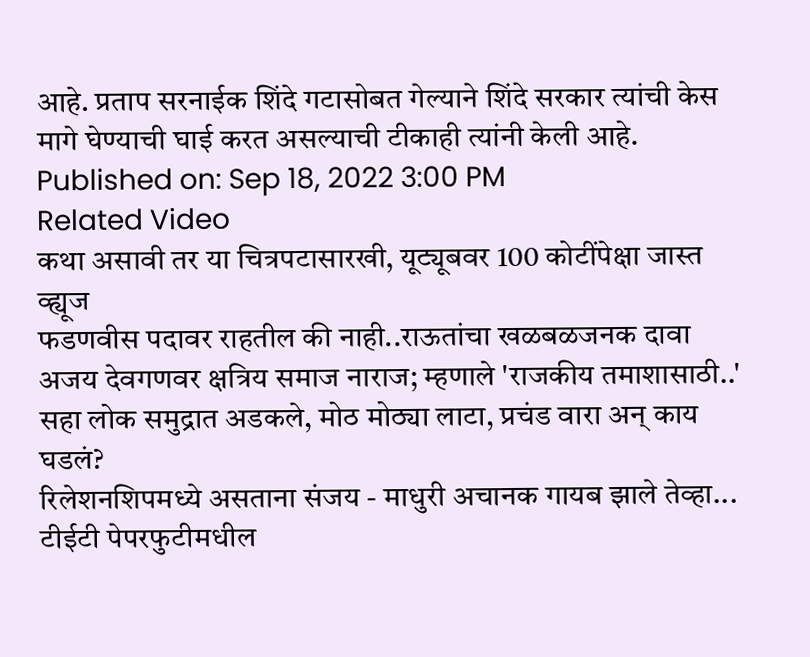आहे. प्रताप सरनाईक शिंदे गटासोबत गेल्याने शिंदे सरकार त्यांची केस मागे घेण्याची घाई करत असल्याची टीकाही त्यांनी केली आहे.
Published on: Sep 18, 2022 3:00 PM
Related Video
कथा असावी तर या चित्रपटासारखी, यूट्यूबवर 100 कोटींपेक्षा जास्त व्ह्यूज
फडणवीस पदावर राहतील की नाही..राऊतांचा खळबळजनक दावा
अजय देवगणवर क्षत्रिय समाज नाराज; म्हणाले 'राजकीय तमाशासाठी..'
सहा लोक समुद्रात अडकले, मोठ मोठ्या लाटा, प्रचंड वारा अन् काय घडलं?
रिलेशनशिपमध्ये असताना संजय - माधुरी अचानक गायब झाले तेव्हा...
टीईटी पेपरफुटीमधील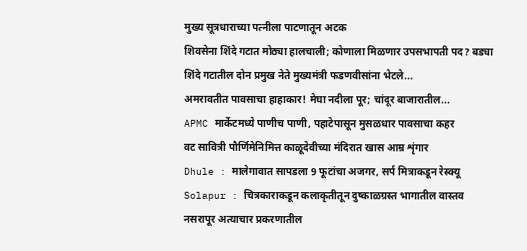मुख्य सूत्रधाराच्या पत्नीला पाटणातून अटक
शिवसेना शिंदे गटात मोठ्या हालचाली; कोणाला मिळणार उपसभापती पद? बड्या
शिंदे गटातील दोन प्रमुख नेते मुख्यमंत्री फडणवीसांना भेटले...
अमरावतीत पावसाचा हाहाकार! मेघा नदीला पूर; चांदूर बाजारातील...
APMC मार्केटमध्ये पाणीच पाणी, पहाटेपासून मुसळधार पावसाचा कहर
वट सावित्री पौर्णिमेनिमित्त काळूदेवीच्या मंदिरात खास आम्र शृंगार
Dhule : मालेगावात सापडला 9 फूटांचा अजगर, सर्प मित्राकडून रेस्क्यू
Solapur : चित्रकाराकडून कलाकृतीतून दुष्काळग्रस्त भागातील वास्तव
नसरापूर अत्याचार प्रकरणातील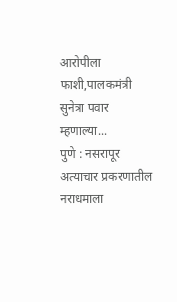आरोपीला फाशी,पालकमंत्री सुनेत्रा पवार म्हणाल्या...
पुणे : नसरापूर अत्याचार प्रकरणातील नराधमाला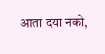आता दया नको,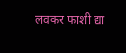लवकर फाशी द्या